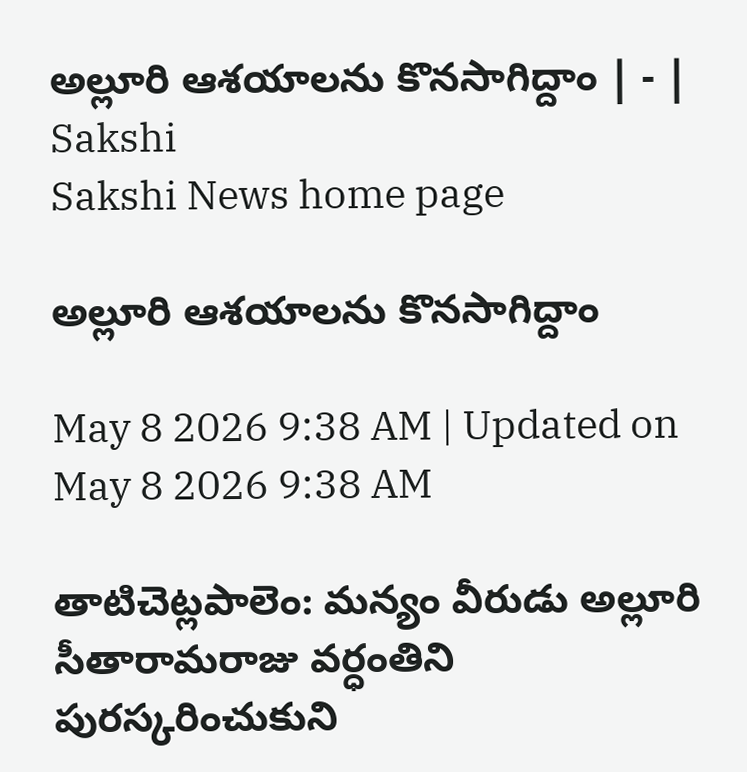అల్లూరి ఆశయాలను కొనసాగిద్దాం | - | Sakshi
Sakshi News home page

అల్లూరి ఆశయాలను కొనసాగిద్దాం

May 8 2026 9:38 AM | Updated on May 8 2026 9:38 AM

తాటిచెట్లపాలెం: మన్యం వీరుడు అల్లూరి సీతారామరాజు వర్ధంతిని పురస్కరించుకుని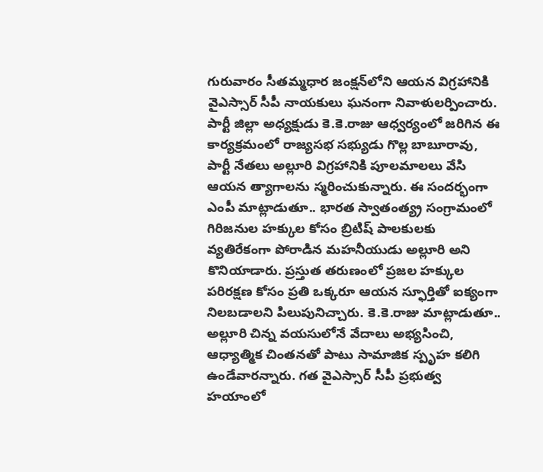గురువారం సీతమ్మధార జంక్షన్‌లోని ఆయన విగ్రహానికి వైఎస్సార్‌ సీపీ నాయకులు ఘనంగా నివాళులర్పించారు. పార్టీ జిల్లా అధ్యక్షుడు కె.కె.రాజు ఆధ్వర్యంలో జరిగిన ఈ కార్యక్రమంలో రాజ్యసభ సభ్యుడు గొల్ల బాబూరావు, పార్టీ నేతలు అల్లూరి విగ్రహానికి పూలమాలలు వేసి ఆయన త్యాగాలను స్మరించుకున్నారు. ఈ సందర్భంగా ఎంపీ మాట్లాడుతూ.. భారత స్వాతంత్య్ర సంగ్రామంలో గిరిజనుల హక్కుల కోసం బ్రిటిష్‌ పాలకులకు వ్యతిరేకంగా పోరాడిన మహనీయుడు అల్లూరి అని కొనియాడారు. ప్రస్తుత తరుణంలో ప్రజల హక్కుల పరిరక్షణ కోసం ప్రతి ఒక్కరూ ఆయన స్ఫూర్తితో ఐక్యంగా నిలబడాలని పిలుపునిచ్చారు. కె.కె.రాజు మాట్లాడుతూ.. అల్లూరి చిన్న వయసులోనే వేదాలు అభ్యసించి, ఆధ్యాత్మిక చింతనతో పాటు సామాజిక స్పృహ కలిగి ఉండేవారన్నారు. గత వైఎస్సార్‌ సీపీ ప్రభుత్వ హయాంలో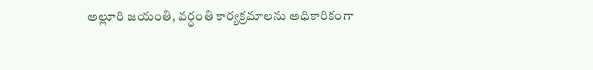అల్లూరి జయంతి, వర్ధంతి కార్యక్రమాలను అధికారికంగా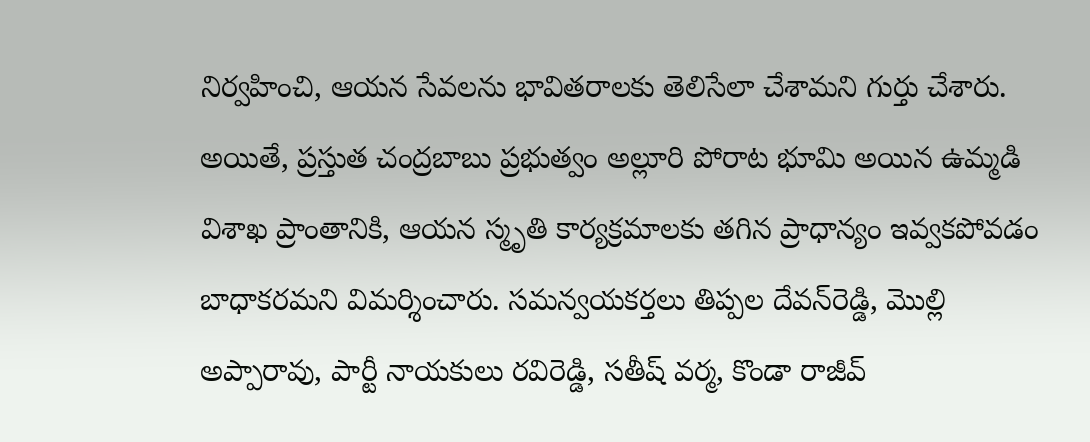నిర్వహించి, ఆయన సేవలను భావితరాలకు తెలిసేలా చేశామని గుర్తు చేశారు. అయితే, ప్రస్తుత చంద్రబాబు ప్రభుత్వం అల్లూరి పోరాట భూమి అయిన ఉమ్మడి విశాఖ ప్రాంతానికి, ఆయన స్మృతి కార్యక్రమాలకు తగిన ప్రాధాన్యం ఇవ్వకపోవడం బాధాకరమని విమర్శించారు. సమన్వయకర్తలు తిప్పల దేవన్‌రెడ్డి, మొల్లి అప్పారావు, పార్టీ నాయకులు రవిరెడ్డి, సతీష్‌ వర్మ, కొండా రాజీవ్‌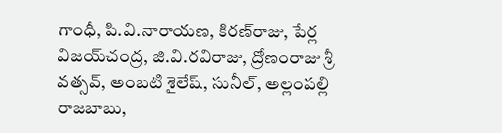గాంధీ, పి.వి.నారాయణ, కిరణ్‌రాజు, పేర్ల విజయ్‌చంద్ర, జి.వి.రవిరాజు, ద్రోణంరాజు శ్రీ వత్సవ్‌, అంబటి శైలేష్‌, సునీల్‌, అల్లంపల్లి రాజబాబు,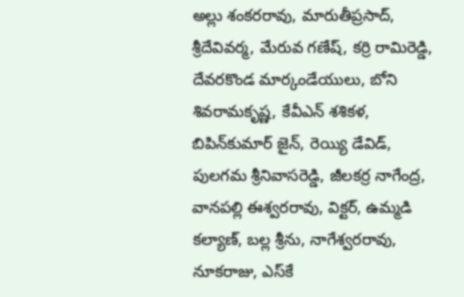అల్లు శంకరరావు, మారుతీప్రసాద్‌, శ్రీదేవివర్మ, మేరువ గణేష్‌, కర్రి రామిరెడ్డి, దేవరకొండ మార్కండేయులు, బోని శివరామకృష్ణ, కేవీఎన్‌ శశికళ, బిపిన్‌కుమార్‌ జైన్‌, రెయ్యి డేవిడ్‌, పులగమ శ్రీనివాసరెడ్డి, జీలకర్ర నాగేంద్ర, వానపల్లి ఈశ్వరరావు, విక్టర్‌, ఉమ్మడి కల్యాణ్‌, బల్ల శ్రీను, నాగేశ్వరరావు, నూకరాజు, ఎస్‌కే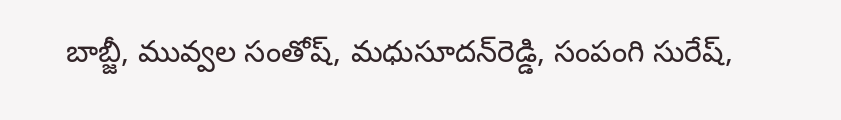బాబ్జీ, మువ్వల సంతోష్‌, మధుసూదన్‌రెడ్డి, సంపంగి సురేష్‌,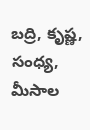బద్రి, కృష్ణ, సంధ్య, మీసాల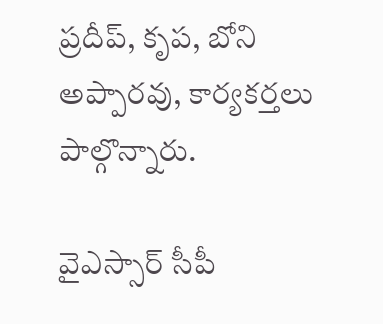ప్రదీప్‌, కృప, బోని అప్పారవు, కార్యకర్తలు పాల్గొన్నారు.

వైఎస్సార్‌ సీపీ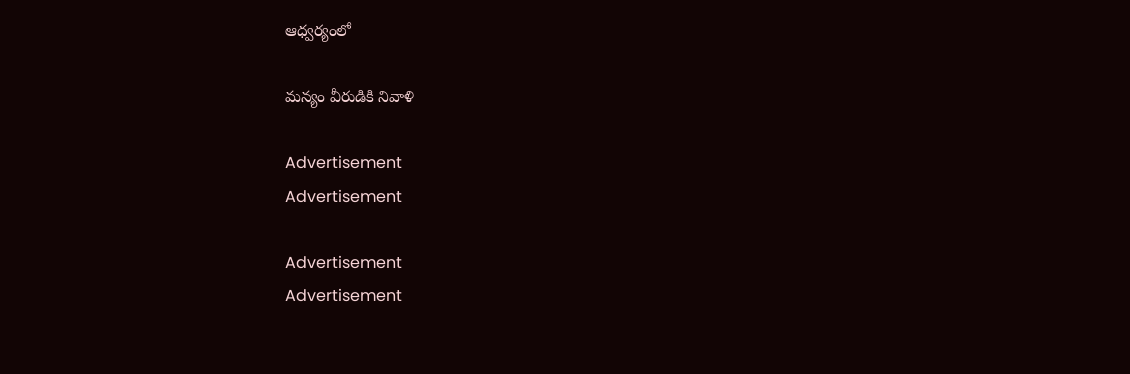ఆధ్వర్యంలో

మన్యం వీరుడికి నివాళి

Advertisement
Advertisement

Advertisement
Advertisement